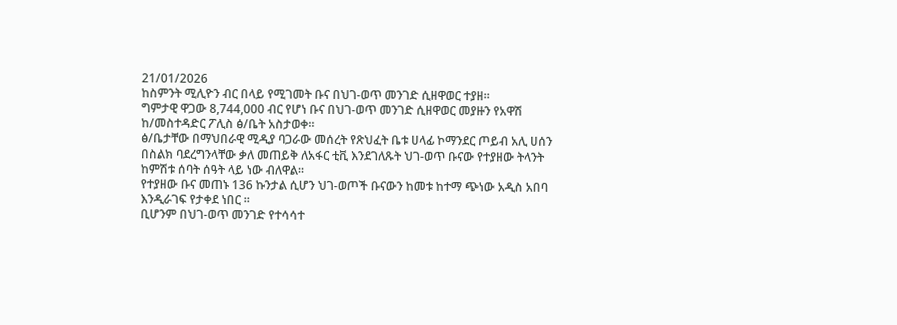21/01/2026
ከስምንት ሚሊዮን ብር በላይ የሚገመት ቡና በህገ-ወጥ መንገድ ሲዘዋወር ተያዘ።
ግምታዊ ዋጋው 8,744,000 ብር የሆነ ቡና በህገ-ወጥ መንገድ ሲዘዋወር መያዙን የአዋሽ ከ/መስተዳድር ፖሊስ ፅ/ቤት አስታወቀ።
ፅ/ቤታቸው በማህበራዊ ሚዲያ ባጋራው መሰረት የጽህፈት ቤቱ ሀላፊ ኮማንደር ጦይብ አሊ ሀሰን በስልክ ባደረግንላቸው ቃለ መጠይቅ ለአፋር ቲቪ እንደገለጹት ህገ-ወጥ ቡናው የተያዘው ትላንት ከምሽቱ ሰባት ሰዓት ላይ ነው ብለዋል።
የተያዘው ቡና መጠኑ 136 ኩንታል ሲሆን ህገ-ወጦች ቡናውን ከመቱ ከተማ ጭነው አዲስ አበባ እንዲራገፍ የታቀደ ነበር ።
ቢሆንም በህገ-ወጥ መንገድ የተሳሳተ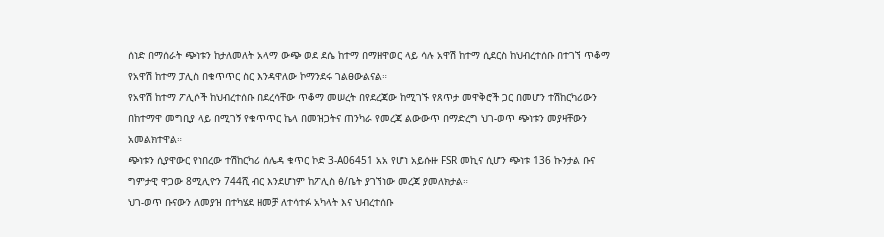ሰነድ በማሰራት ጭነቱን ከታለመለት አላማ ውጭ ወደ ደሴ ከተማ በማዘዋወር ላይ ሳሉ አዋሽ ከተማ ሲደርስ ከህብረተሰቡ በተገኘ ጥቆማ የአዋሽ ከተማ ፓሊስ በቁጥጥር ስር እንዳዋለው ኮማንደሩ ገልፀውልናል።
የአዋሽ ከተማ ፖሊሶች ከህብረተሰቡ በደረሳቸው ጥቆማ መሠረት በየደረጃው ከሚገኙ የጸጥታ መዋቅሮች ጋር በመሆን ተሽከርካሪውን በከተማዋ መግቢያ ላይ በሚገኝ የቁጥጥር ኬላ በመዝጋትና ጠንካራ የመረጃ ልውውጥ በማድረግ ህገ-ወጥ ጭነቱን መያዛቸውን አመልክተዋል።
ጭነቱን ሲያዋውር የነበረው ተሽከርካሪ ሰሌዳ ቁጥር ኮድ 3-A06451 አአ የሆነ አይሱዙ FSR መኪና ሲሆን ጭነቱ 136 ኩንታል ቡና ግምታዊ ዋጋው 8ሚሊዮን 744ሺ ብር እንደሆነም ከፖሊስ ፅ/ቤት ያገኘነው መረጃ ያመለክታል።
ህገ-ወጥ ቡናውን ለመያዝ በተካሄደ ዘመቻ ለተሳተፉ አካላት እና ህብረተሰቡ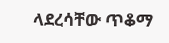ላደረሳቸው ጥቆማ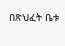በጽህፈት ቤቱ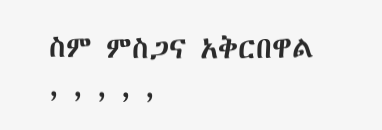ስም ምስጋና አቅርበዋል
, , , , ,